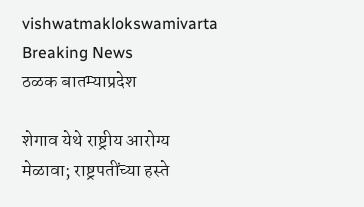vishwatmaklokswamivarta
Breaking News
ठळक बातम्याप्रदेश

शेगाव येथे राष्ट्रीय आरोग्य मेळावा; राष्ट्रपतींच्या हस्ते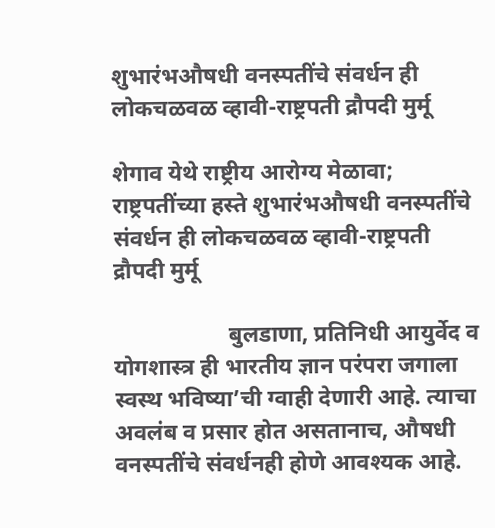शुभारंभऔषधी वनस्पतींचे संवर्धन ही लोकचळवळ व्हावी-राष्ट्रपती द्रौपदी मुर्मू

शेगाव येथे राष्ट्रीय आरोग्य मेळावा; राष्ट्रपतींच्या हस्ते शुभारंभऔषधी वनस्पतींचे संवर्धन ही लोकचळवळ व्हावी-राष्ट्रपती द्रौपदी मुर्मू

                    बुलडाणा, प्रतिनिधी आयुर्वेद व योगशास्त्र ही भारतीय ज्ञान परंपरा जगाला स्वस्थ भविष्या’ची ग्वाही देणारी आहे. त्याचा अवलंब व प्रसार होत असतानाच, औषधी वनस्पतींचे संवर्धनही होणे आवश्यक आहे.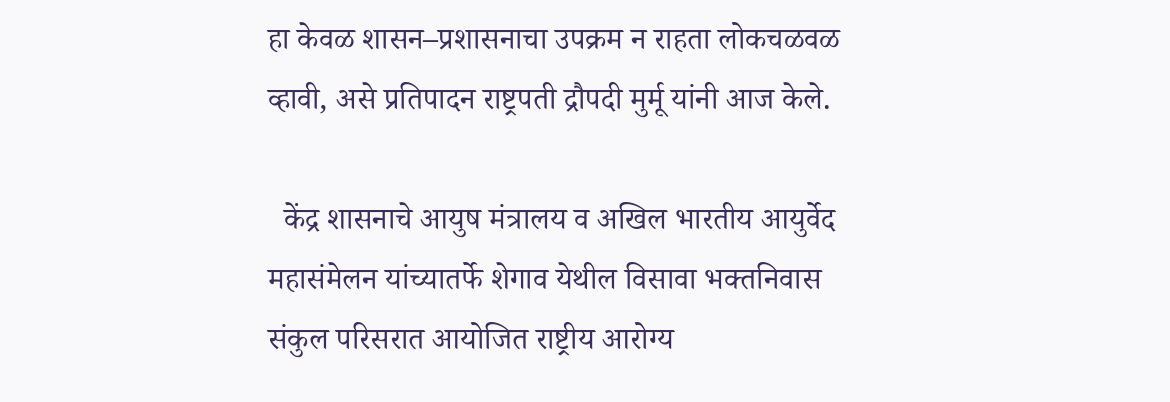हा केवळ शासन–प्रशासनाचा उपक्रम न राहता लोकचळवळ व्हावी, असे प्रतिपादन राष्ट्रपती द्रौपदी मुर्मू यांनी आज केले.

  केंद्र शासनाचे आयुष मंत्रालय व अखिल भारतीय आयुर्वेद महासंमेलन यांच्यातर्फे शेगाव येथील विसावा भक्तनिवास संकुल परिसरात आयोजित राष्ट्रीय आरोग्य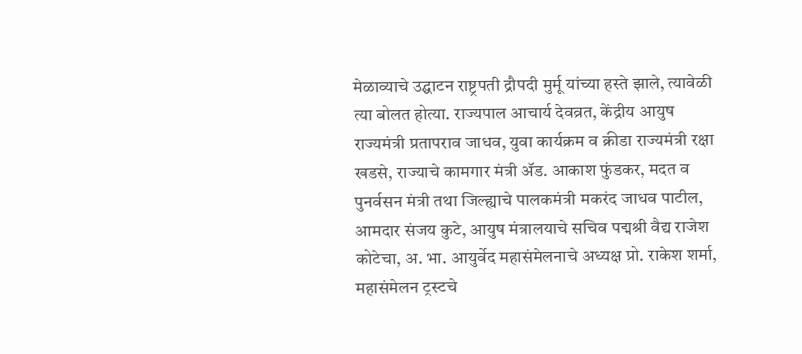मेळाव्याचे उद्घाटन राष्ट्रपती द्रौपदी मुर्मू यांच्या हस्ते झाले, त्यावेळी त्या बोलत होत्या. राज्यपाल आचार्य देवव्रत, केंद्रीय आयुष राज्यमंत्री प्रतापराव जाधव, युवा कार्यक्रम व क्रीडा राज्यमंत्री रक्षा खडसे, राज्याचे कामगार मंत्री ॲड. आकाश फुंडकर, मदत व पुनर्वसन मंत्री तथा जिल्ह्याचे पालकमंत्री मकरंद जाधव पाटील, आमदार संजय कुटे, आयुष मंत्रालयाचे सचिव पद्मश्री वैद्य राजेश कोटेचा, अ. भा. आयुर्वेद महासंमेलनाचे अध्यक्ष प्रो. राकेश शर्मा, महासंमेलन ट्रस्टचे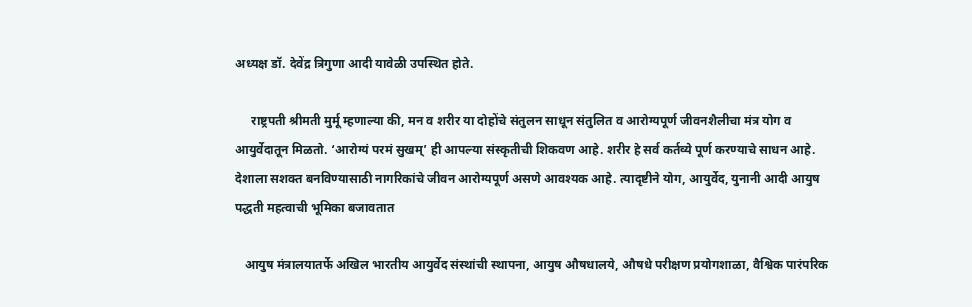अध्यक्ष डॉ. देवेंद्र त्रिगुणा आदी यावेळी उपस्थित होते.

     राष्ट्रपती श्रीमती मुर्मू म्हणाल्या की, मन व शरीर या दोहोंचे संतुलन साधून संतुलित व आरोग्यपूर्ण जीवनशैलीचा मंत्र योग व आयुर्वेदातून मिळतो. ‘आरोग्यं परमं सुखम्’ ही आपल्या संस्कृतीची शिकवण आहे. शरीर हे सर्व कर्तव्ये पूर्ण करण्याचे साधन आहे. देशाला सशक्त बनविण्यासाठी नागरिकांचे जीवन आरोग्यपूर्ण असणे आवश्यक आहे. त्यादृष्टीने योग, आयुर्वेद, युनानी आदी आयुष पद्धती महत्वाची भूमिका बजावतात

   आयुष मंत्रालयातर्फे अखिल भारतीय आयुर्वेद संस्थांची स्थापना, आयुष औषधालये, औषधे परीक्षण प्रयोगशाळा, वैश्विक पारंपरिक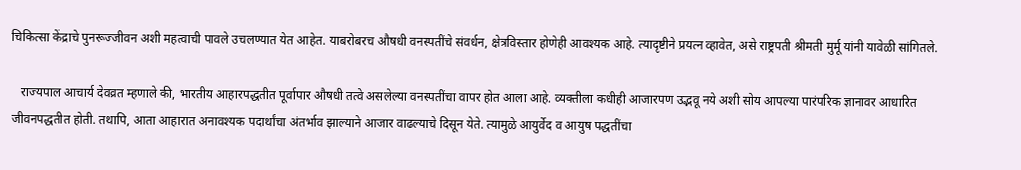चिकित्सा केंद्राचे पुनरूज्जीवन अशी महत्वाची पावले उचलण्यात येत आहेत. याबरोबरच औषधी वनस्पतींचे संवर्धन, क्षेत्रविस्तार होणेही आवश्यक आहे. त्यादृष्टीने प्रयत्न व्हावेत, असे राष्ट्रपती श्रीमती मुर्मू यांनी यावेळी सांगितले.

   राज्यपाल आचार्य देवव्रत म्हणाले की, भारतीय आहारपद्धतीत पूर्वापार औषधी तत्वे असलेल्या वनस्पतींचा वापर होत आला आहे. व्यक्तीला कधीही आजारपण उद्भवू नये अशी सोय आपल्या पारंपरिक ज्ञानावर आधारित जीवनपद्धतीत होती. तथापि, आता आहारात अनावश्यक पदार्थांचा अंतर्भाव झाल्याने आजार वाढल्याचे दिसून येते. त्यामुळे आयुर्वेद व आयुष पद्धतींचा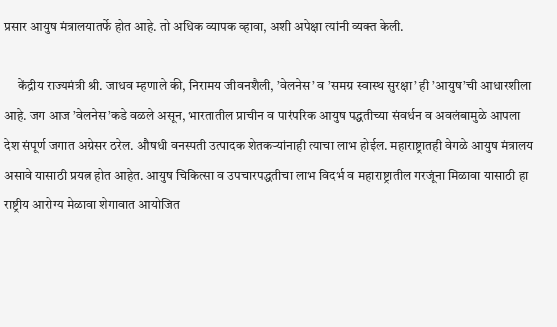प्रसार आयुष मंत्रालयातर्फे होत आहे. तो अधिक व्यापक व्हावा, अशी अपेक्षा त्यांनी व्यक्त केली.

     केंद्रीय राज्यमंत्री श्री. जाधव म्हणाले की, निरामय जीवनशैली, ’वेलनेस’ व ’समग्र स्वास्थ सुरक्षा’ ही ’आयुष’ची आधारशीला आहे. जग आज ’वेलनेस’कडे वळले असून, भारतातील प्राचीन व पारंपरिक आयुष पद्धतीच्या संवर्धन व अवलंबामुळे आपला देश संपूर्ण जगात अग्रेसर ठरेल. औषधी वनस्पती उत्पादक शेतकऱ्यांनाही त्याचा लाभ होईल. महाराष्ट्रातही वेगळे आयुष मंत्रालय असावे यासाठी प्रयत्न होत आहेत. आयुष चिकित्सा व उपचारपद्धतीचा लाभ विदर्भ व महाराष्ट्रातील गरजूंना मिळावा यासाठी हा राष्ट्रीय आरोग्य मेळावा शेगावात आयोजित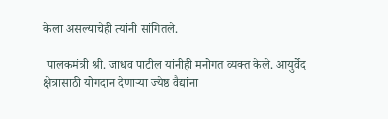केला असल्याचेही त्यांनी सांगितले.

 पालकमंत्री श्री. जाधव पाटील यांनीही मनोगत व्यक्त केले. आयुर्वेद क्षेत्रासाठी योगदान देणाऱ्या ज्येष्ठ वैद्यांना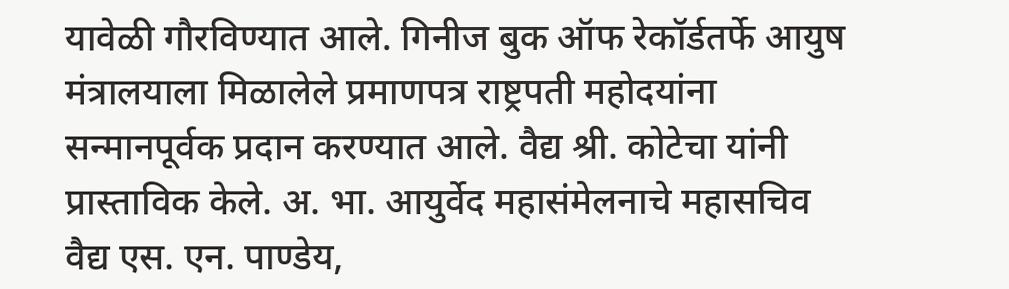यावेळी गौरविण्यात आले. गिनीज बुक ऑफ रेकॉर्डतर्फे आयुष मंत्रालयाला मिळालेले प्रमाणपत्र राष्ट्रपती महोदयांना सन्मानपूर्वक प्रदान करण्यात आले. वैद्य श्री. कोटेचा यांनी प्रास्ताविक केले. अ. भा. आयुर्वेद महासंमेलनाचे महासचिव वैद्य एस. एन. पाण्डेय,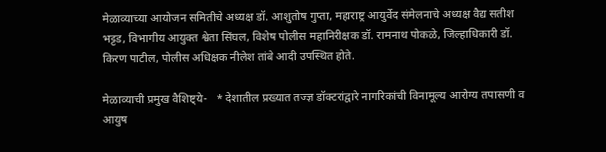मेळाव्याच्या आयोजन समितीचे अध्यक्ष डॉ. आशुतोष गुप्ता, महाराष्ट्र आयुर्वेद संमेलनाचे अध्यक्ष वैद्य सतीश भट्टड, विभागीय आयुक्त श्वेता सिंघल, विशेष पोलीस महानिरीक्षक डॉ. रामनाथ पोकळे, जिल्हाधिकारी डॉ. किरण पाटील, पोलीस अधिक्षक नीलेश तांबे आदी उपस्थित होते.

मेळाव्याची प्रमुख वैशिष्ट्ये-   * देशातील प्रख्यात तज्ज्ञ डॉक्टरांद्वारे नागरिकांची विनामूल्य आरोग्य तपासणी व आयुष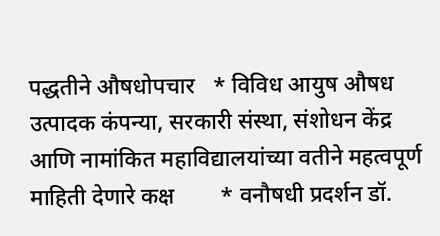पद्धतीने औषधोपचार   * विविध आयुष औषध उत्पादक कंपन्या, सरकारी संस्था, संशोधन केंद्र आणि नामांकित महाविद्यालयांच्या वतीने महत्वपूर्ण माहिती देणारे कक्ष        * वनौषधी प्रदर्शन डॉ.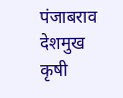पंजाबराव देशमुख कृषी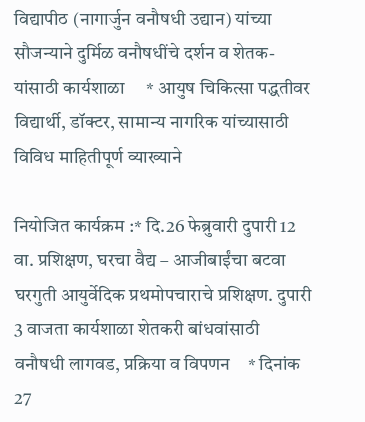विद्यापीठ (नागार्जुन वनौषधी उद्यान) यांच्या सौजन्याने दुर्मिळ वनौषधींचे दर्शन व शेतक-यांसाठी कार्यशाळा     * आयुष चिकित्सा पद्धतीवर विद्यार्थी, डॉक्टर, सामान्य नागरिक यांच्यासाठी विविध माहितीपूर्ण व्याख्याने

नियोजित कार्यक्रम :* दि.26 फेब्रुवारी दुपारी 12 वा. प्रशिक्षण, घरचा वैद्य – आजीबाईंचा बटवा घरगुती आयुर्वेदिक प्रथमोपचाराचे प्रशिक्षण. दुपारी 3 वाजता कार्यशाळा शेतकरी बांधवांसाठी वनौषधी लागवड, प्रक्रिया व विपणन    * दिनांक 27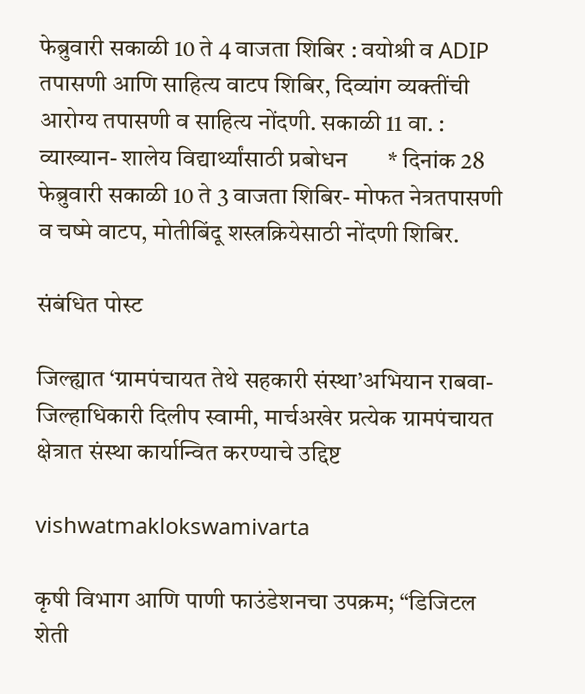फेब्रुवारी सकाळी 10 ते 4 वाजता शिबिर : वयोश्री व ADIP तपासणी आणि साहित्य वाटप शिबिर, दिव्यांग व्यक्तींची आरोग्य तपासणी व साहित्य नोंदणी. सकाळी 11 वा. : व्याख्यान- शालेय विद्यार्थ्यांसाठी प्रबोधन       * दिनांक 28 फेब्रुवारी सकाळी 10 ते 3 वाजता शिबिर- मोफत नेत्रतपासणी व चष्मे वाटप, मोतीबिंदू शस्त्रक्रियेसाठी नोंदणी शिबिर.

संबंधित पोस्ट

जिल्ह्यात ‘ग्रामपंचायत तेथे सहकारी संस्था’अभियान राबवा-जिल्हाधिकारी दिलीप स्वामी, मार्चअखेर प्रत्येक ग्रामपंचायत क्षेत्रात संस्था कार्यान्वित करण्याचे उद्दिष्ट

vishwatmaklokswamivarta

कृषी विभाग आणि पाणी फाउंडेशनचा उपक्रम; “डिजिटल शेती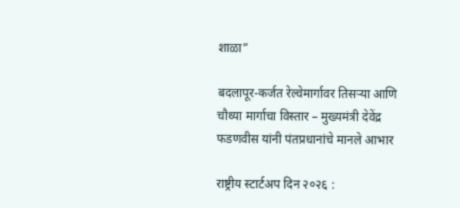शाळा”

बदलापूर-कर्जत रेल्वेमार्गावर तिसऱ्या आणि चौथ्या मार्गाचा विस्तार – मुख्यमंत्री देवेंद्र फडणवीस यांनी पंतप्रधानांचे मानले आभार

राष्ट्रीय स्टार्टअप दिन २०२६ :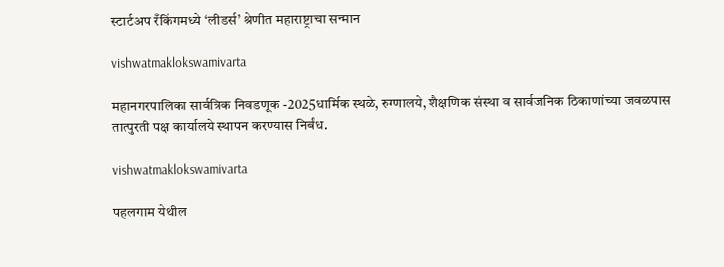स्टार्टअप रँकिंगमध्ये ‘लीडर्स’ श्रेणीत महाराष्ट्राचा सन्मान

vishwatmaklokswamivarta

महानगरपालिका सार्वत्रिक निवडणूक -2025धार्मिक स्थळे, रुग्णालये, शैक्षणिक संस्था व सार्वजनिक ठिकाणांच्या जवळपास तात्पुरती पक्ष कार्यालये स्थापन करण्यास निर्बंध.

vishwatmaklokswamivarta

पहलगाम येथील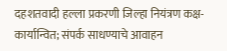दहशतवादी हल्ला प्रकरणी जिल्हा नियंत्रण कक्ष-कार्यान्वित; संपर्क साधण्याचे आवाहन